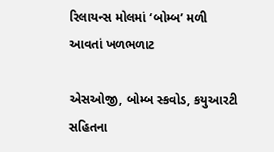રિલાયન્સ મોલમાં ‘બોમ્બ’ મળી આવતાં ખળભળાટ

એસઓજી, બોમ્બ સ્કવોડ, કયુઆરટી સહિતના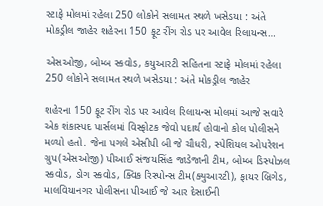સ્ટાફે મોલમાં રહેલા 250 લોકોને સલામત સ્થળે ખસેડયા : અંતે મોકડ્રીલ જાહેર શહેરના 150 ફૂટ રીંગ રોડ પર આવેલ રિલાયન્સ…

એસઓજી, બોમ્બ સ્કવોડ, કયુઆરટી સહિતના સ્ટાફે મોલમાં રહેલા 250 લોકોને સલામત સ્થળે ખસેડયા : અંતે મોકડ્રીલ જાહેર

શહેરના 150 ફૂટ રીંગ રોડ પર આવેલ રિલાયન્સ મોલમાં આજે સવારે એક શંકાસ્પદ પાર્સલમાં વિસ્ફોટક જેવો પદાર્થ હોવાનો કોલ પોલીસને મળ્યો હતો. જેના પગલે એસીપી બી જે ચૌધરી, સ્પેશિયલ ઓપરેશન ગ્રુપ(એસઓજી) પીઆઈ સંજયસિંહ જાડેજાની ટીમ, બોમ્બ ડિસ્પોઝલ સ્કવોડ, ડોગ સ્કવોડ, ક્વિક રિસ્પોન્સ ટીમ(ક્યુઆરટી), ફાયર બ્રિગેડ, માલવિયાનગર પોલીસના પીઆઈ જે આર દેસાઈની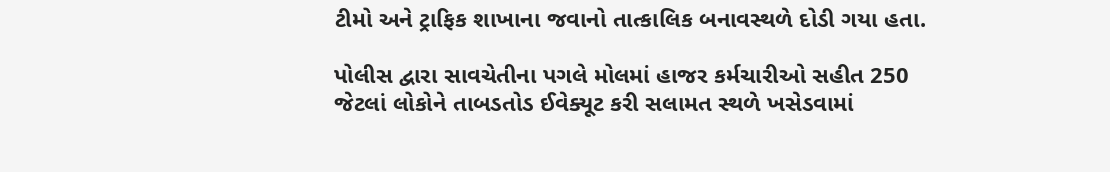ટીમો અને ટ્રાફિક શાખાના જવાનો તાત્કાલિક બનાવસ્થળે દોડી ગયા હતા.

પોલીસ દ્વારા સાવચેતીના પગલે મોલમાં હાજર કર્મચારીઓ સહીત 250 જેટલાં લોકોને તાબડતોડ ઈવેક્યૂટ કરી સલામત સ્થળે ખસેડવામાં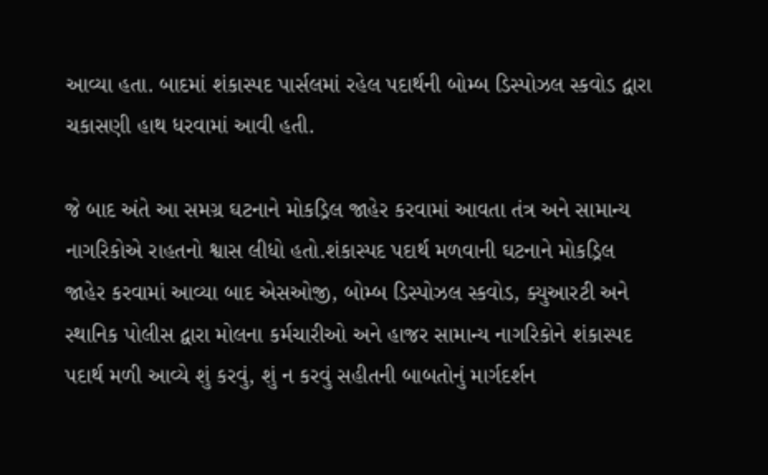આવ્યા હતા. બાદમાં શંકાસ્પદ પાર્સલમાં રહેલ પદાર્થની બોમ્બ ડિસ્પોઝલ સ્કવોડ દ્વારા ચકાસણી હાથ ધરવામાં આવી હતી.

જે બાદ અંતે આ સમગ્ર ઘટનાને મોકડ્રિલ જાહેર કરવામાં આવતા તંત્ર અને સામાન્ય નાગરિકોએ રાહતનો શ્વાસ લીધો હતો.શંકાસ્પદ પદાર્થ મળવાની ઘટનાને મોકડ્રિલ જાહેર કરવામાં આવ્યા બાદ એસઓજી, બોમ્બ ડિસ્પોઝલ સ્કવોડ, ક્યુઆરટી અને સ્થાનિક પોલીસ દ્વારા મોલના કર્મચારીઓ અને હાજર સામાન્ય નાગરિકોને શંકાસ્પદ પદાર્થ મળી આવ્યે શું કરવું, શું ન કરવું સહીતની બાબતોનું માર્ગદર્શન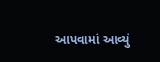આપવામાં આવ્યું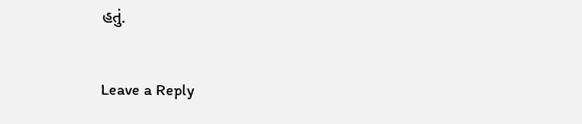હતું.

Leave a Reply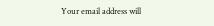Your email address will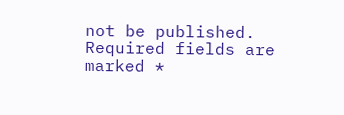not be published. Required fields are marked *